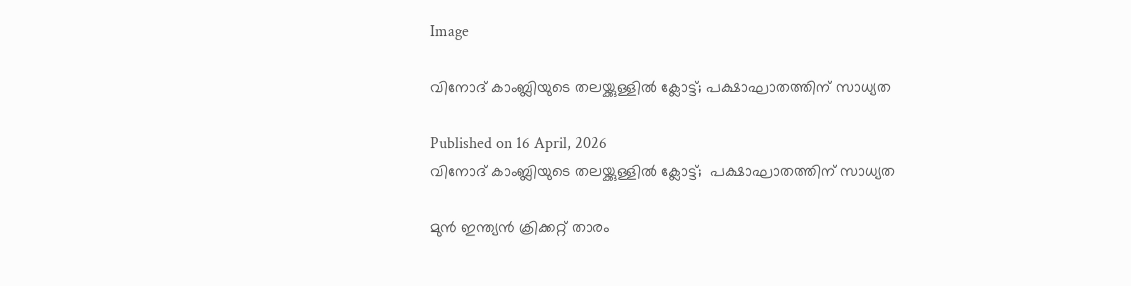Image

വിനോദ് കാംബ്ലിയുടെ തലയ്ക്കുള്ളിൽ ക്ലോട്ട്; പക്ഷാഘാതത്തിന് സാധ്യത

Published on 16 April, 2026
വിനോദ് കാംബ്ലിയുടെ തലയ്ക്കുള്ളിൽ ക്ലോട്ട്;  പക്ഷാഘാതത്തിന് സാധ്യത

മുൻ ഇന്ത്യൻ ക്രിക്കറ്റ് താരം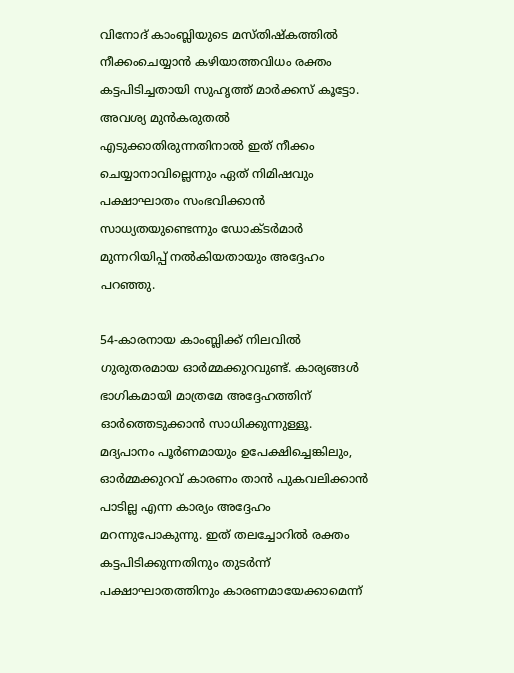വിനോദ് കാംബ്ലിയുടെ മസ്തിഷ്‌കത്തിൽ നീക്കംചെയ്യാൻ കഴിയാത്തവിധം രക്തം കട്ടപിടിച്ചതായി സുഹൃത്ത് മാർക്കസ് കൂട്ടോ. അവശ്യ മുൻകരുതൽ എടുക്കാതിരുന്നതിനാൽ ഇത് നീക്കം ചെയ്യാനാവില്ലെന്നും ഏത് നിമിഷവും പക്ഷാഘാതം സംഭവിക്കാൻ സാധ്യതയുണ്ടെന്നും ഡോക്ടർമാർ മുന്നറിയിപ്പ് നൽകിയതായും അദ്ദേഹം പറഞ്ഞു.

54-കാരനായ കാംബ്ലിക്ക് നിലവിൽ ഗുരുതരമായ ഓർമ്മക്കുറവുണ്ട്. കാര്യങ്ങൾ ഭാഗികമായി മാത്രമേ അദ്ദേഹത്തിന് ഓർത്തെടുക്കാൻ സാധിക്കുന്നുള്ളൂ. മദ്യപാനം പൂർണമായും ഉപേക്ഷിച്ചെങ്കിലും, ഓർമ്മക്കുറവ് കാരണം താൻ പുകവലിക്കാൻ പാടില്ല എന്ന കാര്യം അദ്ദേഹം മറന്നുപോകുന്നു. ഇത് തലച്ചോറിൽ രക്തം കട്ടപിടിക്കുന്നതിനും തുടർന്ന് പക്ഷാഘാതത്തിനും കാരണമായേക്കാമെന്ന്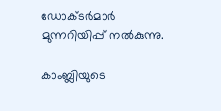ഡോക്ടർമാർ മുന്നറിയിപ്പ് നൽകുന്നു.

കാംബ്ലിയുടെ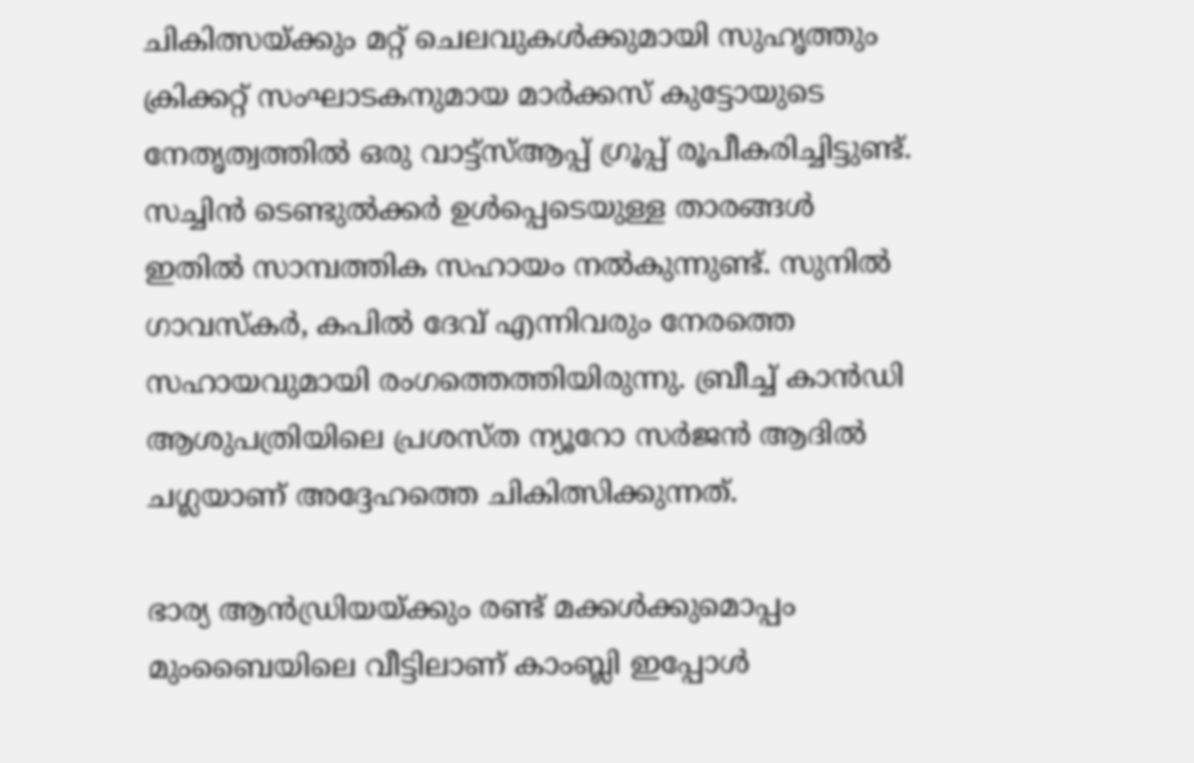ചികിത്സയ്ക്കും മറ്റ് ചെലവുകൾക്കുമായി സുഹൃത്തും ക്രിക്കറ്റ് സംഘാടകനുമായ മാർക്കസ് കുട്ടോയുടെ നേതൃത്വത്തിൽ ഒരു വാട്ട്‌സ്ആപ്പ് ഗ്രൂപ്പ് രൂപീകരിച്ചിട്ടുണ്ട്. സച്ചിൻ ടെണ്ടുൽക്കർ ഉൾപ്പെടെയുള്ള താരങ്ങൾ ഇതിൽ സാമ്പത്തിക സഹായം നൽകുന്നുണ്ട്. സുനിൽ ഗാവസ്കർ, കപിൽ ദേവ് എന്നിവരും നേരത്തെ സഹായവുമായി രംഗത്തെത്തിയിരുന്നു. ബ്രീച്ച് കാൻഡി ആശുപത്രിയിലെ പ്രശസ്ത ന്യൂറോ സർജൻ ആദിൽ ചഗ്ലയാണ് അദ്ദേഹത്തെ ചികിത്സിക്കുന്നത്.

ഭാര്യ ആൻഡ്രിയയ്ക്കും രണ്ട് മക്കൾക്കുമൊപ്പം മുംബൈയിലെ വീട്ടിലാണ് കാംബ്ലി ഇപ്പോൾ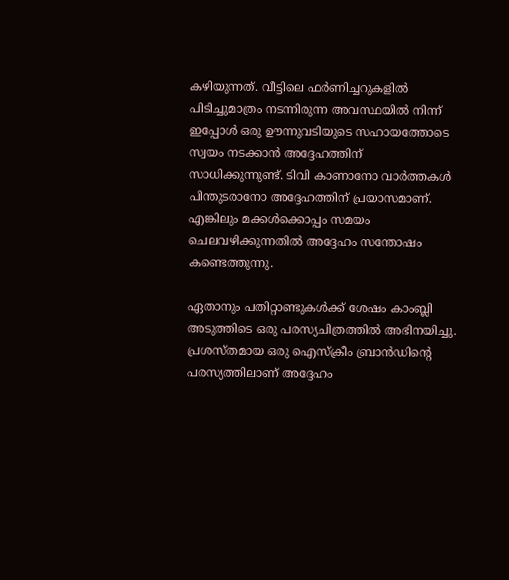കഴിയുന്നത്. വീട്ടിലെ ഫർണിച്ചറുകളിൽ പിടിച്ചുമാത്രം നടന്നിരുന്ന അവസ്ഥയിൽ നിന്ന് ഇപ്പോൾ ഒരു ഊന്നുവടിയുടെ സഹായത്തോടെ സ്വയം നടക്കാൻ അദ്ദേഹത്തിന് സാധിക്കുന്നുണ്ട്. ടിവി കാണാനോ വാർത്തകൾ പിന്തുടരാനോ അദ്ദേഹത്തിന് പ്രയാസമാണ്. എങ്കിലും മക്കൾക്കൊപ്പം സമയം ചെലവഴിക്കുന്നതിൽ അദ്ദേഹം സന്തോഷം കണ്ടെത്തുന്നു.

ഏതാനും പതിറ്റാണ്ടുകൾക്ക് ശേഷം കാംബ്ലി അടുത്തിടെ ഒരു പരസ്യചിത്രത്തിൽ അഭിനയിച്ചു. പ്രശസ്തമായ ഒരു ഐസ്‌ക്രീം ബ്രാൻഡിന്റെ പരസ്യത്തിലാണ് അദ്ദേഹം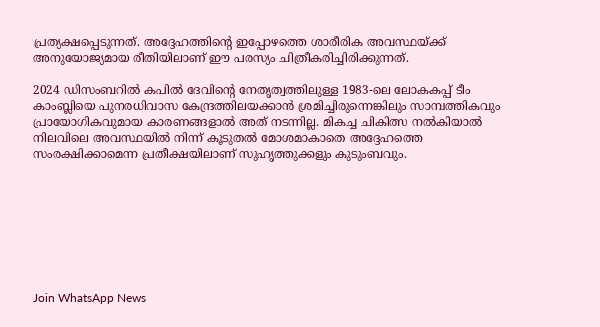പ്രത്യക്ഷപ്പെടുന്നത്. അദ്ദേഹത്തിന്റെ ഇപ്പോഴത്തെ ശാരീരിക അവസ്ഥയ്ക്ക് അനുയോജ്യമായ രീതിയിലാണ് ഈ പരസ്യം ചിത്രീകരിച്ചിരിക്കുന്നത്.

2024 ഡിസംബറിൽ കപിൽ ദേവിന്റെ നേതൃത്വത്തിലുള്ള 1983-ലെ ലോകകപ്പ് ടീം കാംബ്ലിയെ പുനരധിവാസ കേന്ദ്രത്തിലയക്കാൻ ശ്രമിച്ചിരുന്നെങ്കിലും സാമ്പത്തികവും പ്രായോഗികവുമായ കാരണങ്ങളാൽ അത് നടന്നില്ല. മികച്ച ചികിത്സ നൽകിയാൽ നിലവിലെ അവസ്ഥയിൽ നിന്ന് കൂടുതൽ മോശമാകാതെ അദ്ദേഹത്തെ സംരക്ഷിക്കാമെന്ന പ്രതീക്ഷയിലാണ് സുഹൃത്തുക്കളും കുടുംബവും.








Join WhatsApp News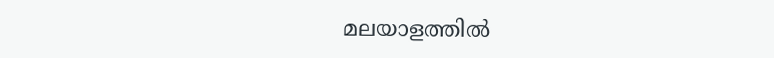മലയാളത്തില്‍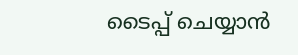ടൈപ്പ് ചെയ്യാന്‍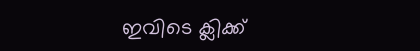ഇവിടെ ക്ലിക്ക്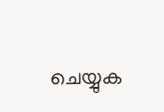ചെയ്യുക